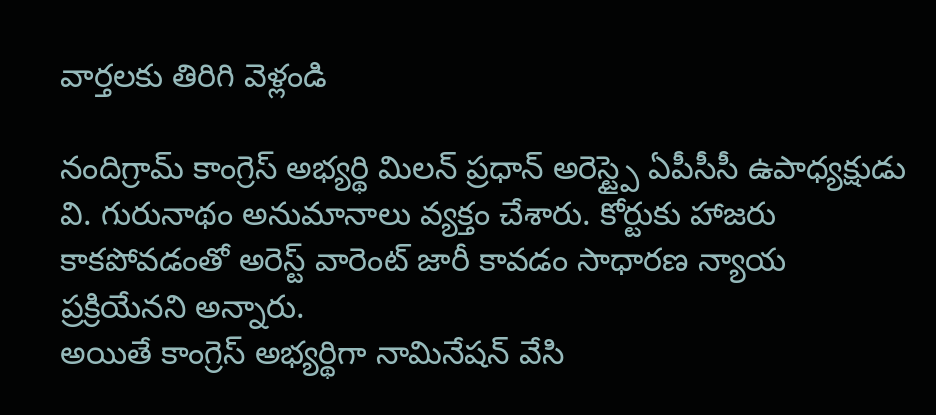వార్తలకు తిరిగి వెళ్లండి

నందిగ్రామ్ కాంగ్రెస్ అభ్యర్థి మిలన్ ప్రధాన్ అరెస్ట్పై ఏపీసీసీ ఉపాధ్యక్షుడు వి. గురునాథం అనుమానాలు వ్యక్తం చేశారు. కోర్టుకు హాజరు కాకపోవడంతో అరెస్ట్ వారెంట్ జారీ కావడం సాధారణ న్యాయ ప్రక్రియేనని అన్నారు.
అయితే కాంగ్రెస్ అభ్యర్థిగా నామినేషన్ వేసి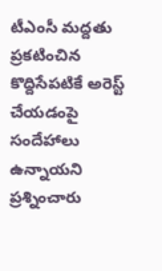టీఎంసీ మద్దతు ప్రకటించిన కొద్దిసేపటికే అరెస్ట్ చేయడంపై సందేహాలు ఉన్నాయని ప్రశ్నించారు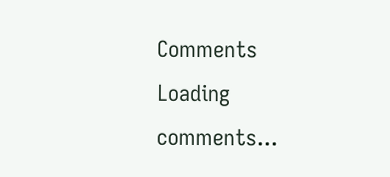Comments
Loading comments...